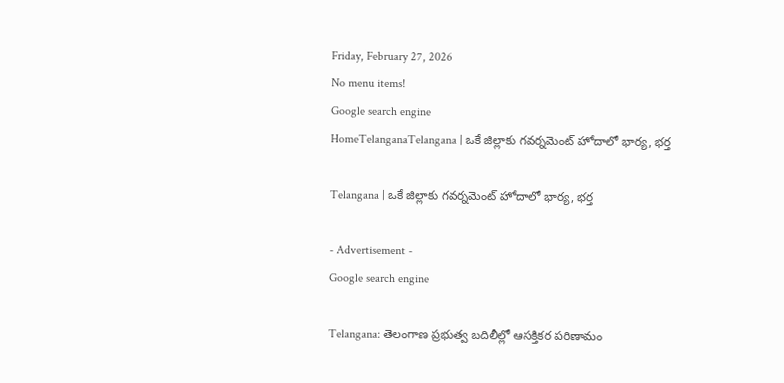Friday, February 27, 2026
No menu items!
Google search engine
HomeTelanganaTelangana | ఒకే జిల్లాకు గవర్నమెంట్ హోదాలో భార్య, భర్త

Telangana | ఒకే జిల్లాకు గవర్నమెంట్ హోదాలో భార్య, భర్త

- Advertisement -
Google search engine

Telangana: తెలంగాణ ప్రభుత్వ బదిలీల్లో ఆసక్తికర పరిణామం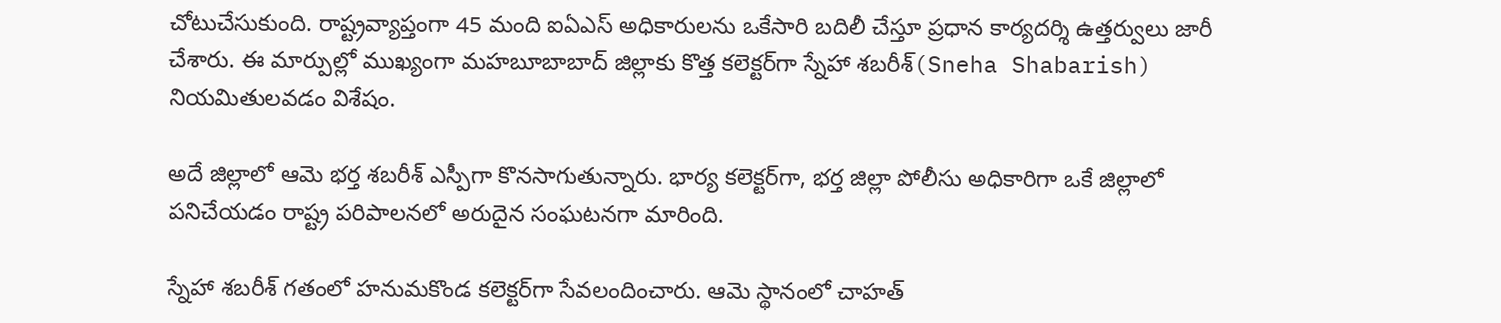చోటుచేసుకుంది. రాష్ట్రవ్యాప్తంగా 45 మంది ఐఏఎస్ అధికారులను ఒకేసారి బదిలీ చేస్తూ ప్రధాన కార్యదర్శి ఉత్తర్వులు జారీ చేశారు. ఈ మార్పుల్లో ముఖ్యంగా మహబూబాబాద్ జిల్లాకు కొత్త కలెక్టర్‌గా స్నేహా శబరీశ్(Sneha Shabarish) నియమితులవడం విశేషం.

అదే జిల్లాలో ఆమె భర్త శబరీశ్ ఎస్పీగా కొనసాగుతున్నారు. భార్య కలెక్టర్‌గా, భర్త జిల్లా పోలీసు అధికారి‌గా ఒకే జిల్లాలో పనిచేయడం రాష్ట్ర పరిపాలనలో అరుదైన సంఘటనగా మారింది.

స్నేహా శబరీశ్ గతంలో హనుమకొండ కలెక్టర్‌గా సేవలందించారు. ఆమె స్థానంలో చాహత్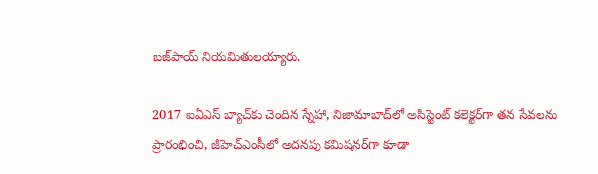బజ్‌పాయ్ నియమితులయ్యారు.

2017 ఐఏఎస్ బ్యాచ్‌కు చెందిన స్నేహా, నిజామాబాద్‌లో అసిస్టెంట్ కలెక్టర్‌గా తన సేవలను ప్రారంభించి, జీహెచ్‌ఎంసీలో అదనపు కమిషనర్‌గా కూడా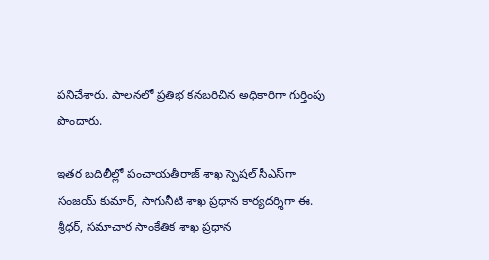పనిచేశారు. పాలనలో ప్రతిభ కనబరిచిన అధికారిగా గుర్తింపు పొందారు.

ఇతర బదిలీల్లో పంచాయతీరాజ్ శాఖ స్పెషల్ సీఎస్‌గా సంజయ్ కుమార్, సాగునీటి శాఖ ప్రధాన కార్యదర్శిగా ఈ. శ్రీధర్, సమాచార సాంకేతిక శాఖ ప్రధాన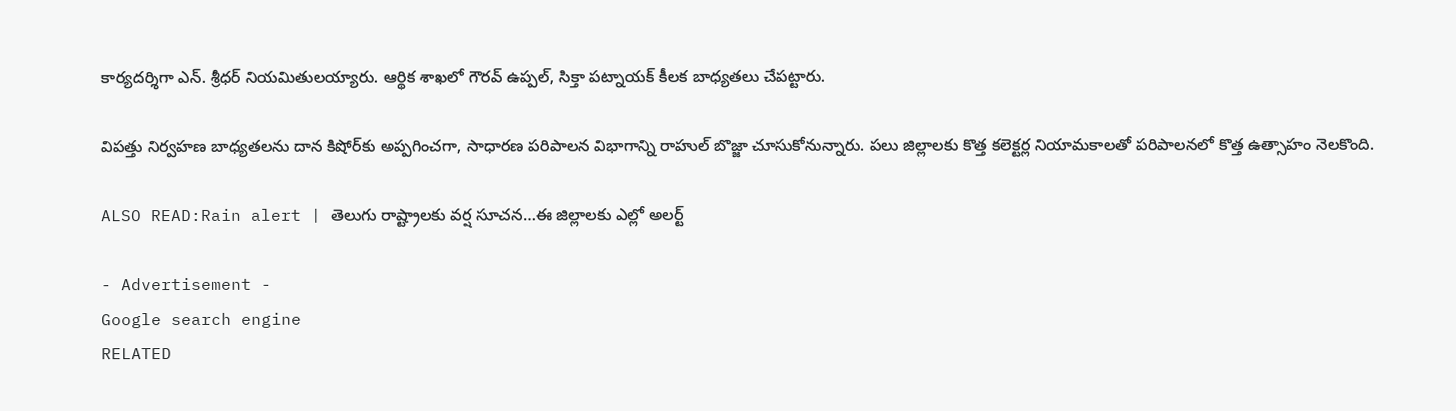కార్యదర్శిగా ఎన్. శ్రీధర్ నియమితులయ్యారు. ఆర్థిక శాఖలో గౌరవ్ ఉప్పల్, సిక్తా పట్నాయక్ కీలక బాధ్యతలు చేపట్టారు.

విపత్తు నిర్వహణ బాధ్యతలను దాన కిషోర్‌కు అప్పగించగా, సాధారణ పరిపాలన విభాగాన్ని రాహుల్ బొజ్జా చూసుకోనున్నారు. పలు జిల్లాలకు కొత్త కలెక్టర్ల నియామకాలతో పరిపాలనలో కొత్త ఉత్సాహం నెలకొంది.

ALSO READ:Rain alert | తెలుగు రాష్ట్రాలకు వర్ష సూచన…ఈ జిల్లాలకు ఎల్లో అలర్ట్

- Advertisement -
Google search engine
RELATED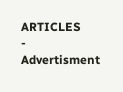ARTICLES
- Advertisment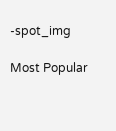-spot_img

Most Popular